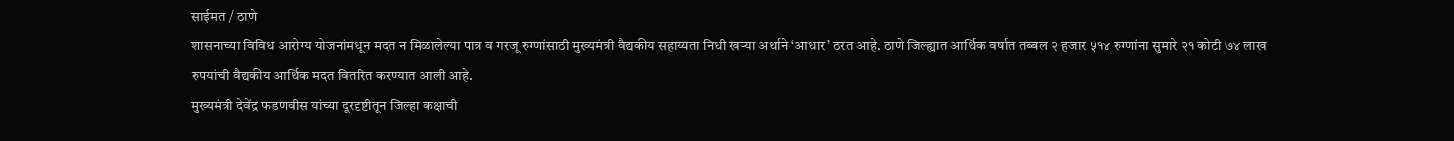साईमत / ठाणे
शासनाच्या विविध आरोग्य योजनांमधून मदत न मिळालेल्या पात्र व गरजू रुग्णांसाठी मुख्यमंत्री वैद्यकीय सहाय्यता निधी खऱ्या अर्थाने ‘आधार’ ठरत आहे. ठाणे जिल्ह्यात आर्थिक वर्षात तब्बल २ हजार ५१४ रुग्णांना सुमारे २१ कोटी ७४ लाख रुपयांची वैद्यकीय आर्थिक मदत वितरित करण्यात आली आहे.
मुख्यमंत्री देवेंद्र फडणवीस यांच्या दूरदृष्टीतून जिल्हा कक्षाची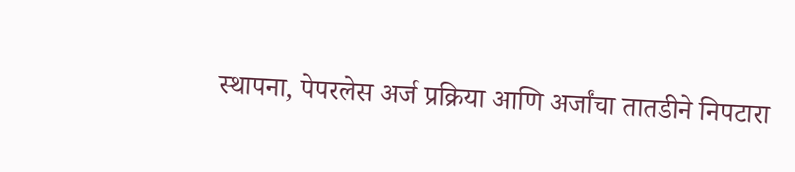स्थापना, पेपरलेस अर्ज प्रक्रिया आणि अर्जांचा तातडीने निपटारा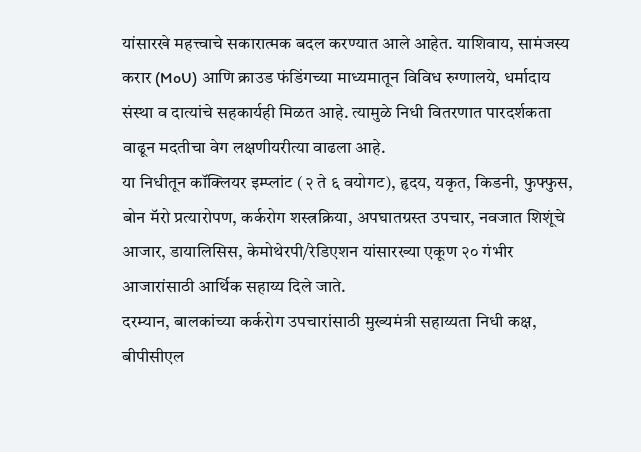यांसारखे महत्त्वाचे सकारात्मक बदल करण्यात आले आहेत. याशिवाय, सामंजस्य करार (MoU) आणि क्राउड फंडिंगच्या माध्यमातून विविध रुग्णालये, धर्मादाय संस्था व दात्यांचे सहकार्यही मिळत आहे. त्यामुळे निधी वितरणात पारदर्शकता वाढून मदतीचा वेग लक्षणीयरीत्या वाढला आहे.
या निधीतून कॉक्लियर इम्प्लांट (२ ते ६ वयोगट), हृदय, यकृत, किडनी, फुफ्फुस, बोन मॅरो प्रत्यारोपण, कर्करोग शस्त्रक्रिया, अपघातग्रस्त उपचार, नवजात शिशूंचे आजार, डायालिसिस, केमोथेरपी/रेडिएशन यांसारख्या एकूण २० गंभीर आजारांसाठी आर्थिक सहाय्य दिले जाते.
दरम्यान, बालकांच्या कर्करोग उपचारांसाठी मुख्यमंत्री सहाय्यता निधी कक्ष, बीपीसीएल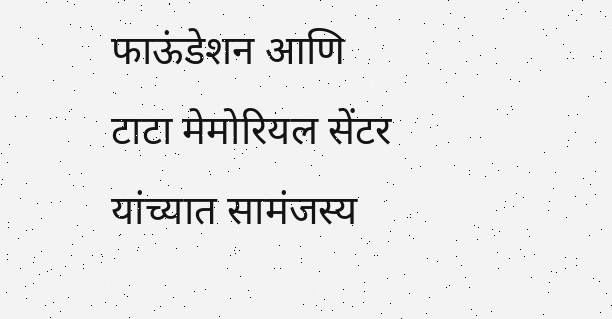फाऊंडेशन आणि टाटा मेमोरियल सेंटर यांच्यात सामंजस्य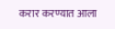करार करण्यात आला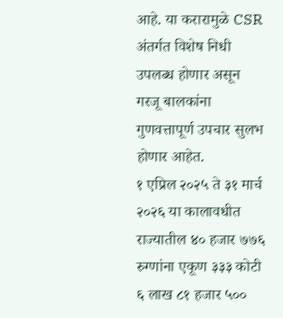आहे. या करारामुळे CSR अंतर्गत विशेष निधी उपलब्ध होणार असून गरजू बालकांना गुणवत्तापूर्ण उपचार सुलभ होणार आहेत.
१ एप्रिल २०२५ ते ३१ मार्च २०२६ या कालावधीत राज्यातील ४० हजार ७७६ रुग्णांना एकूण ३३३ कोटी ६ लाख ८१ हजार ५००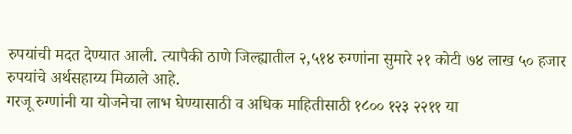रुपयांची मदत देण्यात आली. त्यापैकी ठाणे जिल्ह्यातील २,५१४ रुग्णांना सुमारे २१ कोटी ७४ लाख ५० हजार रुपयांचे अर्थसहाय्य मिळाले आहे.
गरजू रुग्णांनी या योजनेचा लाभ घेण्यासाठी व अधिक माहितीसाठी १८०० १२३ २२११ या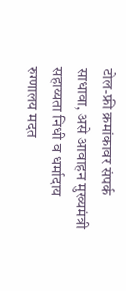टोल-फ्री क्रमांकावर संपर्क साधावा, असे आवाहन मुख्यमंत्री सहाय्यता निधी व धर्मादाय रुग्णालय मदत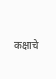कक्षाचे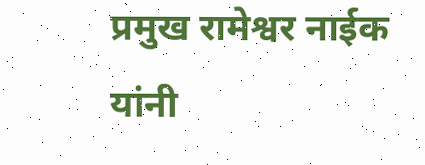प्रमुख रामेश्वर नाईक यांनी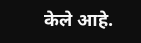केले आहे.